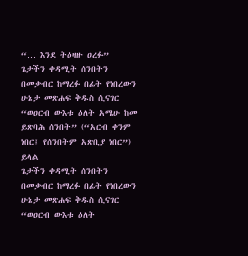“… እንደ ትዕዛዙ ዐረፉ”
ጌታችን ቀዳሚት ሰንበትን በመቃብር ከማረፉ በፊት የነበረውን ሁኔታ መጽሐፍ ቅዱስ ሲናገር “ወዐርብ ውእቱ ዕለት አሜሁ ከመ ይጽባሕ ሰንበት” (“አርብ ቀንም ነበር፤ የሰንበትም አጽቢያ ነበር”) ይላል
ጌታችን ቀዳሚት ሰንበትን በመቃብር ከማረፉ በፊት የነበረውን ሁኔታ መጽሐፍ ቅዱስ ሲናገር “ወዐርብ ውእቱ ዕለት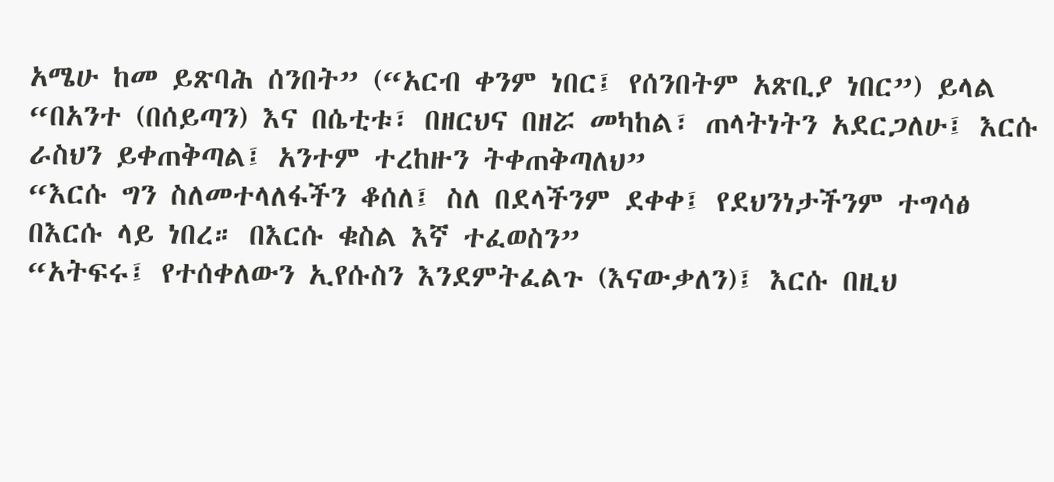አሜሁ ከመ ይጽባሕ ሰንበት” (“አርብ ቀንም ነበር፤ የሰንበትም አጽቢያ ነበር”) ይላል
“በአንተ (በሰይጣን) እና በሴቲቱ፣ በዘርህና በዘሯ መካከል፣ ጠላትነትን አደርጋለሁ፤ እርሱ ራስህን ይቀጠቅጣል፤ አንተም ተረከዙን ትቀጠቅጣለህ”
“እርሱ ግን ስለመተላለፋችን ቆሰለ፤ ስለ በደላችንም ደቀቀ፤ የደህንነታችንም ተግሳፅ በእርሱ ላይ ነበረ። በእርሱ ቁስል እኛ ተፈወስን”
“አትፍሩ፤ የተሰቀለውን ኢየሱስን እንደምትፈልጉ (እናውቃለን)፤ እርሱ በዚህ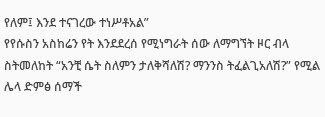የለም፤ እንደ ተናገረው ተነሥቶአል”
የየሱስን አስከሬን የት እንደደረሰ የሚነግራት ሰው ለማግኘት ዞር ብላ ስትመለከት “አንቺ ሴት ስለምን ታለቅሻለሽ? ማንንስ ትፈልጊአለሽ?” የሚል ሌላ ድምፅ ሰማች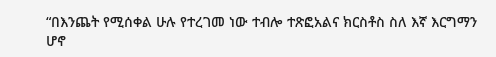“በእንጨት የሚሰቀል ሁሉ የተረገመ ነው ተብሎ ተጽፎአልና ክርስቶስ ስለ እኛ እርግማን ሆኖ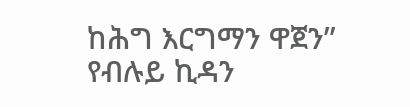ከሕግ እርግማን ዋጀን”
የብሉይ ኪዳን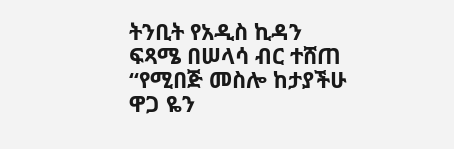ትንቢት የአዲስ ኪዳን ፍጻሜ በሠላሳ ብር ተሸጠ “የሚበጅ መስሎ ከታያችሁ ዋጋ ዬን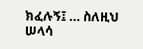ክፈሉኝ፤ … ስለዚህ ሠላሳ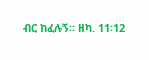ብር ከፈሉኝ። ዘካ. 11፡12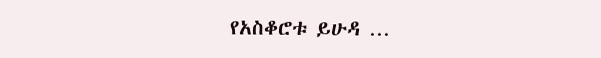የአስቆሮቱ ይሁዳ …